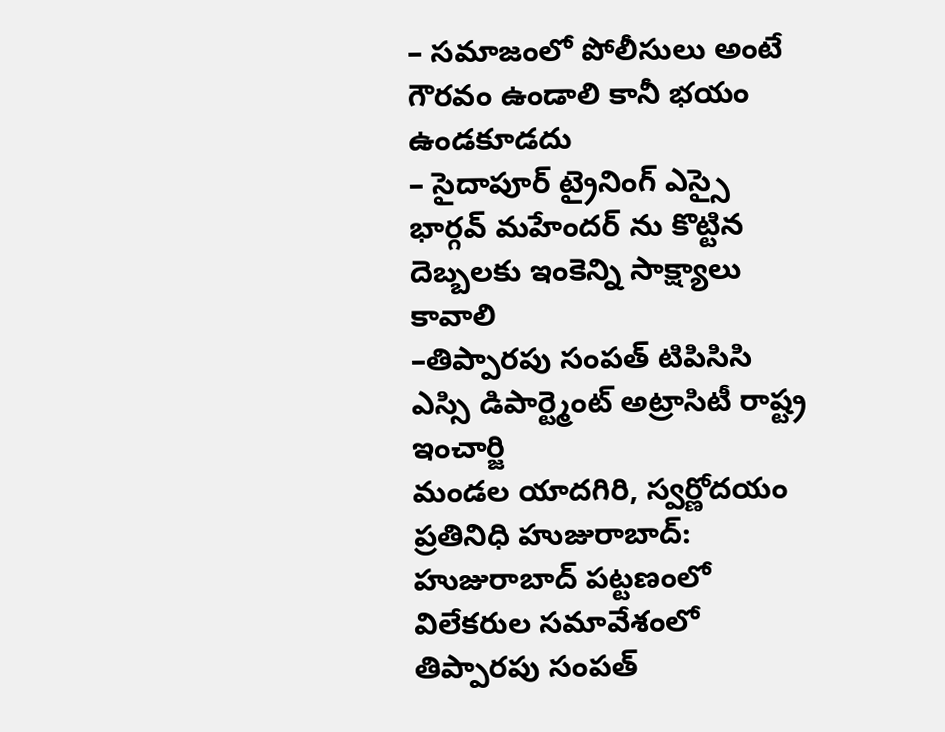– సమాజంలో పోలీసులు అంటే గౌరవం ఉండాలి కానీ భయం ఉండకూడదు
– సైదాపూర్ ట్రైనింగ్ ఎస్సై భార్గవ్ మహేందర్ ను కొట్టిన దెబ్బలకు ఇంకెన్ని సాక్ష్యాలు కావాలి
–తిప్పారపు సంపత్ టిపిసిసి ఎస్సి డిపార్ట్మెంట్ అట్రాసిటీ రాష్ట్ర ఇంచార్జి
మండల యాదగిరి, స్వర్ణోదయం ప్రతినిధి హుజురాబాద్: హుజురాబాద్ పట్టణంలో విలేకరుల సమావేశంలో తిప్పారపు సంపత్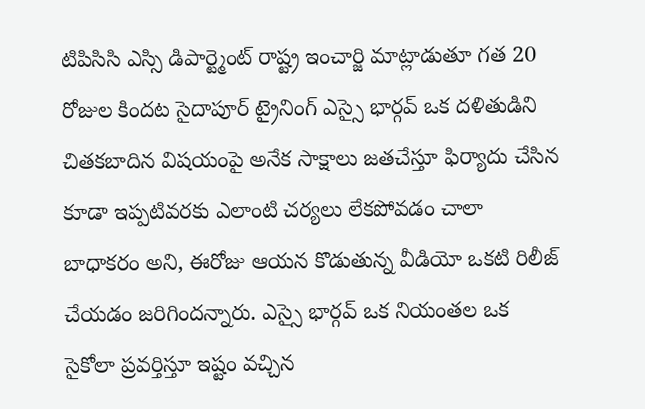టిపిసిసి ఎస్సి డిపార్ట్మెంట్ రాష్ట్ర ఇంచార్జి మాట్లాడుతూ గత 20 రోజుల కిందట సైదాపూర్ ట్రైనింగ్ ఎస్సై భార్గవ్ ఒక దళితుడిని చితకబాదిన విషయంపై అనేక సాక్షాలు జతచేస్తూ ఫిర్యాదు చేసిన కూడా ఇప్పటివరకు ఎలాంటి చర్యలు లేకపోవడం చాలా బాధాకరం అని, ఈరోజు ఆయన కొడుతున్న వీడియో ఒకటి రిలీజ్ చేయడం జరిగిందన్నారు. ఎస్సై భార్గవ్ ఒక నియంతల ఒక సైకోలా ప్రవర్తిస్తూ ఇష్టం వచ్చిన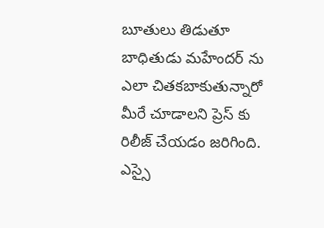బూతులు తిడుతూ బాధితుడు మహేందర్ ను ఎలా చితకబాకుతున్నారో మీరే చూడాలని ప్రెస్ కు రిలీజ్ చేయడం జరిగింది. ఎస్సై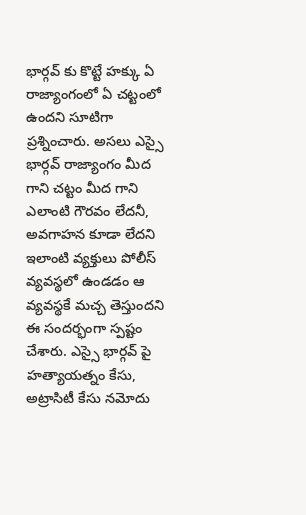భార్గవ్ కు కొట్టే హక్కు ఏ రాజ్యాంగంలో ఏ చట్టంలో ఉందని సూటిగా ప్రశ్నించారు. అసలు ఎస్సై భార్గవ్ రాజ్యాంగం మీద గాని చట్టం మీద గాని ఎలాంటి గౌరవం లేదనీ, అవగాహన కూడా లేదని ఇలాంటి వ్యక్తులు పోలీస్ వ్యవస్థలో ఉండడం ఆ వ్యవస్థకే మచ్చ తెస్తుందని ఈ సందర్భంగా స్పష్టం చేశారు. ఎస్సై భార్గవ్ పై హత్యాయత్నం కేసు, అట్రాసిటీ కేసు నమోదు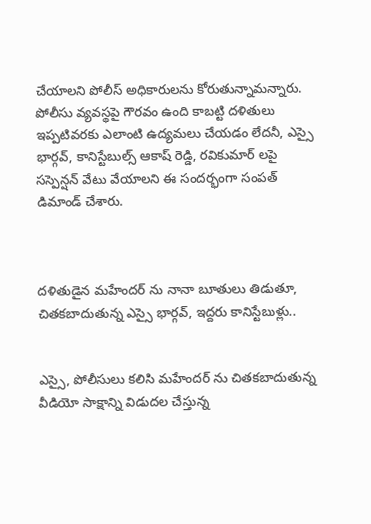చేయాలని పోలీస్ అధికారులను కోరుతున్నామన్నారు. పోలీసు వ్యవస్థపై గౌరవం ఉంది కాబట్టి దళితులు ఇప్పటివరకు ఎలాంటి ఉద్యమలు చేయడం లేదనీ, ఎస్సై భార్గవ్, కానిస్టేబుల్స్ ఆకాష్ రెడ్డి, రవికుమార్ లపై సస్పెన్షన్ వేటు వేయాలని ఈ సందర్భంగా సంపత్ డిమాండ్ చేశారు.



దళితుడైన మహేందర్ ను నానా బూతులు తిడుతూ, చితకబాదుతున్న ఎస్సై భార్గవ్, ఇద్దరు కానిస్టేబుళ్లు..


ఎస్సై, పోలీసులు కలిసి మహేందర్ ను చితకబాదుతున్న వీడియో సాక్షాన్ని విడుదల చేస్తున్న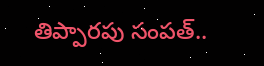తిప్పారపు సంపత్..